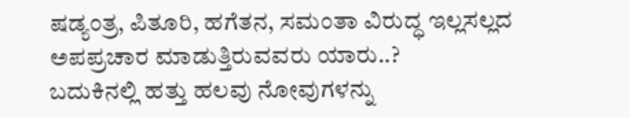ಷಡ್ಯಂತ್ರ, ಪಿತೂರಿ, ಹಗೆತನ, ಸಮಂತಾ ವಿರುದ್ಧ ಇಲ್ಲಸಲ್ಲದ ಅಪಪ್ರಚಾರ ಮಾಡುತ್ತಿರುವವರು ಯಾರು..?
ಬದುಕಿನಲ್ಲಿ ಹತ್ತು ಹಲವು ನೋವುಗಳನ್ನು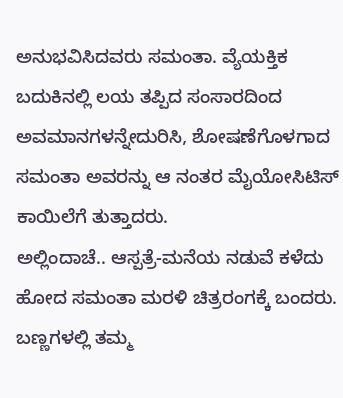ಅನುಭವಿಸಿದವರು ಸಮಂತಾ. ವ್ಯೆಯಕ್ತಿಕ ಬದುಕಿನಲ್ಲಿ ಲಯ ತಪ್ಪಿದ ಸಂಸಾರದಿಂದ ಅವಮಾನಗಳನ್ನೇದುರಿಸಿ, ಶೋಷಣೆಗೊಳಗಾದ ಸಮಂತಾ ಅವರನ್ನು ಆ ನಂತರ ಮೈಯೋಸಿಟಿಸ್ ಕಾಯಿಲೆಗೆ ತುತ್ತಾದರು.
ಅಲ್ಲಿಂದಾಚೆ.. ಆಸ್ಪತ್ರೆ-ಮನೆಯ ನಡುವೆ ಕಳೆದು ಹೋದ ಸಮಂತಾ ಮರಳಿ ಚಿತ್ರರಂಗಕ್ಕೆ ಬಂದರು. ಬಣ್ಣಗಳಲ್ಲಿ ತಮ್ಮ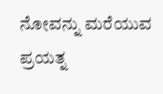ನೋವನ್ನು ಮರೆಯುವ ಪ್ರಯತ್ನ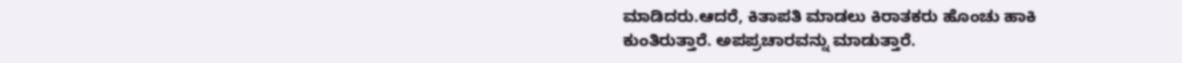ಮಾಡಿದರು.ಆದರೆ, ಕಿತಾಪತಿ ಮಾಡಲು ಕಿರಾತಕರು ಹೊಂಚು ಹಾಕಿ ಕುಂತಿರುತ್ತಾರೆ. ಅಪಪ್ರಚಾರವನ್ನು ಮಾಡುತ್ತಾರೆ.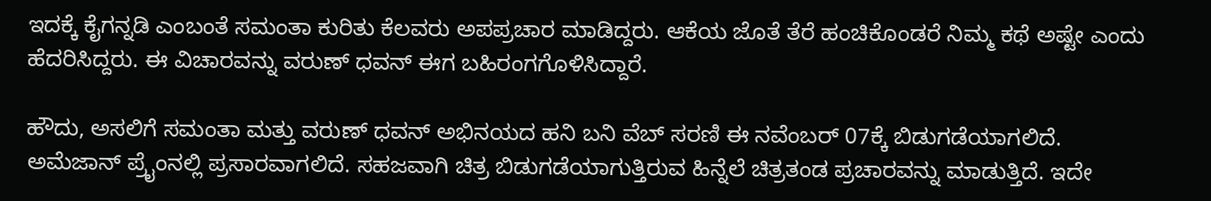ಇದಕ್ಕೆ ಕೈಗನ್ನಡಿ ಎಂಬಂತೆ ಸಮಂತಾ ಕುರಿತು ಕೆಲವರು ಅಪಪ್ರಚಾರ ಮಾಡಿದ್ದರು. ಆಕೆಯ ಜೊತೆ ತೆರೆ ಹಂಚಿಕೊಂಡರೆ ನಿಮ್ಮ ಕಥೆ ಅಷ್ಟೇ ಎಂದು ಹೆದರಿಸಿದ್ದರು. ಈ ವಿಚಾರವನ್ನು ವರುಣ್ ಧವನ್ ಈಗ ಬಹಿರಂಗಗೊಳಿಸಿದ್ದಾರೆ.

ಹೌದು, ಅಸಲಿಗೆ ಸಮಂತಾ ಮತ್ತು ವರುಣ್ ಧವನ್ ಅಭಿನಯದ ಹನಿ ಬನಿ ವೆಬ್ ಸರಣಿ ಈ ನವೆಂಬರ್ 07ಕ್ಕೆ ಬಿಡುಗಡೆಯಾಗಲಿದೆ. ಅಮೆಜಾನ್ ಪ್ರೈಂನಲ್ಲಿ ಪ್ರಸಾರವಾಗಲಿದೆ. ಸಹಜವಾಗಿ ಚಿತ್ರ ಬಿಡುಗಡೆಯಾಗುತ್ತಿರುವ ಹಿನ್ನೆಲೆ ಚಿತ್ರತಂಡ ಪ್ರಚಾರವನ್ನು ಮಾಡುತ್ತಿದೆ. ಇದೇ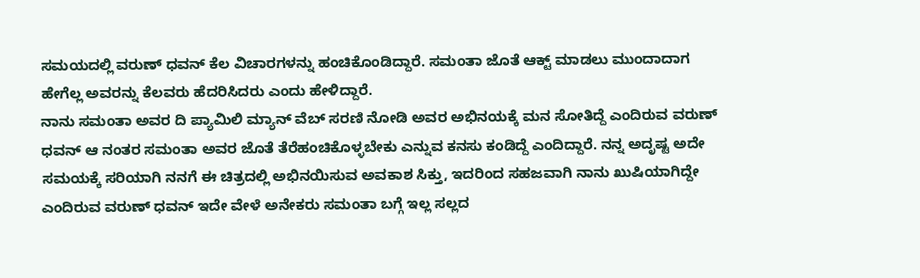ಸಮಯದಲ್ಲಿ ವರುಣ್ ಧವನ್ ಕೆಲ ವಿಚಾರಗಳನ್ನು ಹಂಚಿಕೊಂಡಿದ್ದಾರೆ. ಸಮಂತಾ ಜೊತೆ ಆಕ್ಟ್ ಮಾಡಲು ಮುಂದಾದಾಗ ಹೇಗೆಲ್ಲ ಅವರನ್ನು ಕೆಲವರು ಹೆದರಿಸಿದರು ಎಂದು ಹೇಳಿದ್ದಾರೆ.
ನಾನು ಸಮಂತಾ ಅವರ ದಿ ಪ್ಯಾಮಿಲಿ ಮ್ಯಾನ್ ವೆಬ್ ಸರಣಿ ನೋಡಿ ಅವರ ಅಭಿನಯಕ್ಕೆ ಮನ ಸೋತಿದ್ದೆ ಎಂದಿರುವ ವರುಣ್ ಧವನ್ ಆ ನಂತರ ಸಮಂತಾ ಅವರ ಜೊತೆ ತೆರೆಹಂಚಿಕೊಳ್ಳಬೇಕು ಎನ್ನುವ ಕನಸು ಕಂಡಿದ್ದೆ ಎಂದಿದ್ದಾರೆ. ನನ್ನ ಅದೃಷ್ಟ ಅದೇ ಸಮಯಕ್ಕೆ ಸರಿಯಾಗಿ ನನಗೆ ಈ ಚಿತ್ರದಲ್ಲಿ ಅಭಿನಯಿಸುವ ಅವಕಾಶ ಸಿಕ್ತು, ಇದರಿಂದ ಸಹಜವಾಗಿ ನಾನು ಖುಷಿಯಾಗಿದ್ದೇ ಎಂದಿರುವ ವರುಣ್ ಧವನ್ ಇದೇ ವೇಳೆ ಅನೇಕರು ಸಮಂತಾ ಬಗ್ಗೆ ಇಲ್ಲ ಸಲ್ಲದ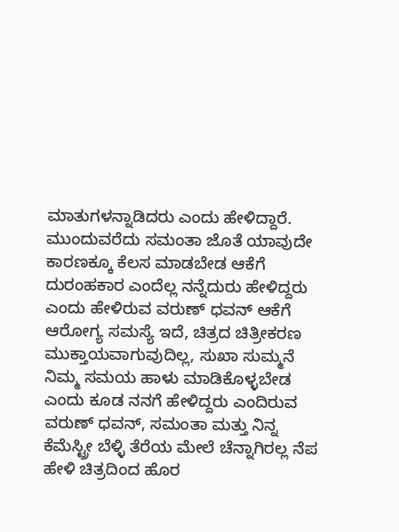ಮಾತುಗಳನ್ನಾಡಿದರು ಎಂದು ಹೇಳಿದ್ದಾರೆ.
ಮುಂದುವರೆದು ಸಮಂತಾ ಜೊತೆ ಯಾವುದೇ ಕಾರಣಕ್ಕೂ ಕೆಲಸ ಮಾಡಬೇಡ ಆಕೆಗೆ ದುರಂಹಕಾರ ಎಂದೆಲ್ಲ ನನ್ನೆದುರು ಹೇಳಿದ್ದರು ಎಂದು ಹೇಳಿರುವ ವರುಣ್ ಧವನ್ ಆಕೆಗೆ ಆರೋಗ್ಯ ಸಮಸ್ಯೆ ಇದೆ, ಚಿತ್ರದ ಚಿತ್ರೀಕರಣ ಮುಕ್ತಾಯವಾಗುವುದಿಲ್ಲ, ಸುಖಾ ಸುಮ್ಮನೆ ನಿಮ್ಮ ಸಮಯ ಹಾಳು ಮಾಡಿಕೊಳ್ಳಬೇಡ ಎಂದು ಕೂಡ ನನಗೆ ಹೇಳಿದ್ದರು ಎಂದಿರುವ ವರುಣ್ ಧವನ್, ಸಮಂತಾ ಮತ್ತು ನಿನ್ನ ಕೆಮೆಸ್ಟ್ರೀ ಬೆಳ್ಳಿ ತೆರೆಯ ಮೇಲೆ ಚೆನ್ನಾಗಿರಲ್ಲ ನೆಪ ಹೇಳಿ ಚಿತ್ರದಿಂದ ಹೊರ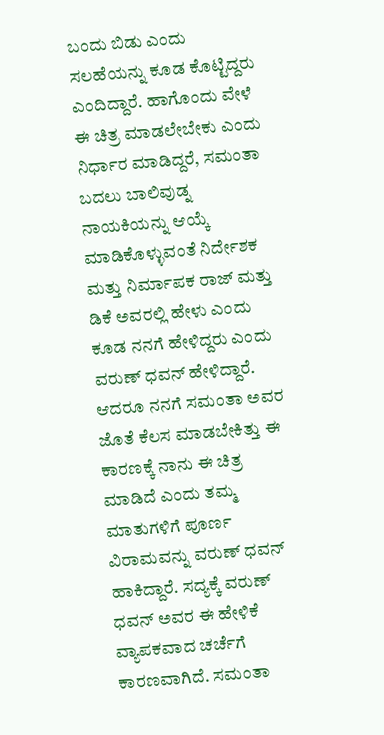ಬಂದು ಬಿಡು ಎಂದು ಸಲಹೆಯನ್ನು ಕೂಡ ಕೊಟ್ಟಿದ್ದರು ಎಂದಿದ್ದಾರೆ. ಹಾಗೊಂದು ವೇಳೆ ಈ ಚಿತ್ರ ಮಾಡಲೇಬೇಕು ಎಂದು ನಿರ್ಧಾರ ಮಾಡಿದ್ದರೆ, ಸಮಂತಾ ಬದಲು ಬಾಲಿವುಡ್ನ ನಾಯಕಿಯನ್ನು ಆಯ್ಕೆ ಮಾಡಿಕೊಳ್ಳುವಂತೆ ನಿರ್ದೇಶಕ ಮತ್ತು ನಿರ್ಮಾಪಕ ರಾಜ್ ಮತ್ತು ಡಿಕೆ ಅವರಲ್ಲಿ ಹೇಳು ಎಂದು ಕೂಡ ನನಗೆ ಹೇಳಿದ್ದರು ಎಂದು ವರುಣ್ ಧವನ್ ಹೇಳಿದ್ದಾರೆ.
ಆದರೂ ನನಗೆ ಸಮಂತಾ ಅವರ ಜೊತೆ ಕೆಲಸ ಮಾಡಬೇಕಿತ್ತು ಈ ಕಾರಣಕ್ಕೆ ನಾನು ಈ ಚಿತ್ರ ಮಾಡಿದೆ ಎಂದು ತಮ್ಮ ಮಾತುಗಳಿಗೆ ಪೂರ್ಣ ವಿರಾಮವನ್ನು ವರುಣ್ ಧವನ್ ಹಾಕಿದ್ದಾರೆ. ಸದ್ಯಕ್ಕೆ ವರುಣ್ ಧವನ್ ಅವರ ಈ ಹೇಳಿಕೆ ವ್ಯಾಪಕವಾದ ಚರ್ಚೆಗೆ ಕಾರಣವಾಗಿದೆ. ಸಮಂತಾ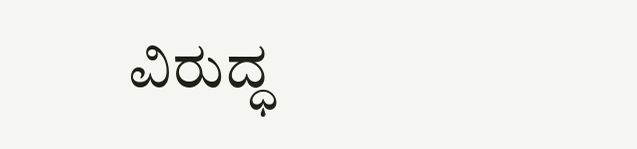ವಿರುದ್ಧ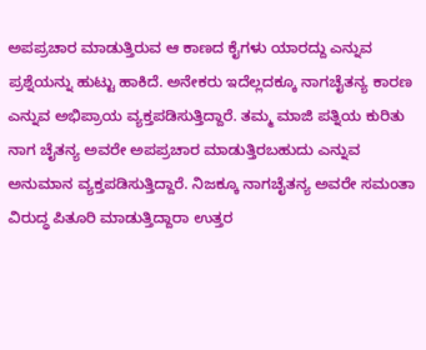ಅಪಪ್ರಚಾರ ಮಾಡುತ್ತಿರುವ ಆ ಕಾಣದ ಕೈಗಳು ಯಾರದ್ದು ಎನ್ನುವ ಪ್ರಶ್ನೆಯನ್ನು ಹುಟ್ಟು ಹಾಕಿದೆ. ಅನೇಕರು ಇದೆಲ್ಲದಕ್ಕೂ ನಾಗಚೈತನ್ಯ ಕಾರಣ ಎನ್ನುವ ಅಭಿಪ್ರಾಯ ವ್ಯಕ್ತಪಡಿಸುತ್ತಿದ್ದಾರೆ. ತಮ್ಮ ಮಾಜಿ ಪತ್ನಿಯ ಕುರಿತು ನಾಗ ಚೈತನ್ಯ ಅವರೇ ಅಪಪ್ರಚಾರ ಮಾಡುತ್ತಿರಬಹುದು ಎನ್ನುವ ಅನುಮಾನ ವ್ಯಕ್ತಪಡಿಸುತ್ತಿದ್ದಾರೆ. ನಿಜಕ್ಕೂ ನಾಗಚೈತನ್ಯ ಅವರೇ ಸಮಂತಾ ವಿರುದ್ಧ ಪಿತೂರಿ ಮಾಡುತ್ತಿದ್ದಾರಾ ಉತ್ತರ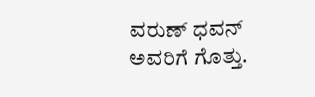ವರುಣ್ ಧವನ್ ಅವರಿಗೆ ಗೊತ್ತು.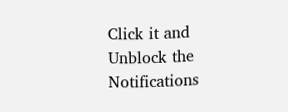Click it and Unblock the Notifications